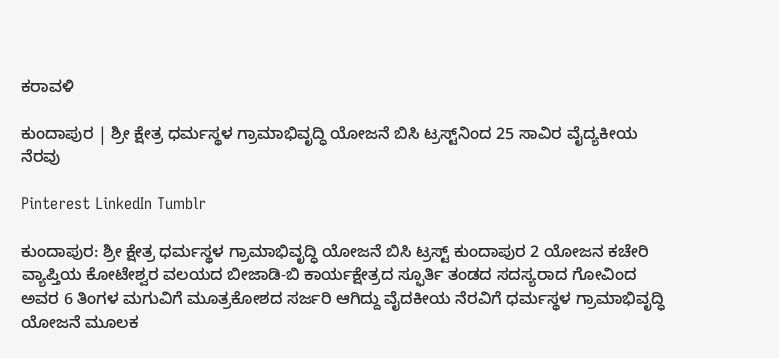ಕರಾವಳಿ

ಕುಂದಾಪುರ | ಶ್ರೀ ಕ್ಷೇತ್ರ ಧರ್ಮಸ್ಥಳ ಗ್ರಾಮಾಭಿವೃದ್ಧಿ ಯೋಜನೆ ಬಿಸಿ ಟ್ರಸ್ಟ್‌ನಿಂದ 25 ಸಾವಿರ ವೈದ್ಯಕೀಯ ನೆರವು

Pinterest LinkedIn Tumblr

ಕುಂದಾಪುರ: ಶ್ರೀ ಕ್ಷೇತ್ರ ಧರ್ಮಸ್ಥಳ ಗ್ರಾಮಾಭಿವೃದ್ಧಿ ಯೋಜನೆ ಬಿಸಿ ಟ್ರಸ್ಟ್ ಕುಂದಾಪುರ 2 ಯೋಜನ ಕಚೇರಿ ವ್ಯಾಪ್ತಿಯ ಕೋಟೇಶ್ವರ ವಲಯದ ಬೀಜಾಡಿ-ಬಿ ಕಾರ್ಯಕ್ಷೇತ್ರದ ಸ್ಫೂರ್ತಿ ತಂಡದ ಸದಸ್ಯರಾದ ಗೋವಿಂದ ಅವರ 6 ತಿಂಗಳ ಮಗುವಿಗೆ ಮೂತ್ರಕೋಶದ ಸರ್ಜರಿ ಆಗಿದ್ದು ವೈದಕೀಯ ನೆರವಿಗೆ ಧರ್ಮಸ್ಥಳ ಗ್ರಾಮಾಭಿವೃದ್ಧಿ ಯೋಜನೆ ಮೂಲಕ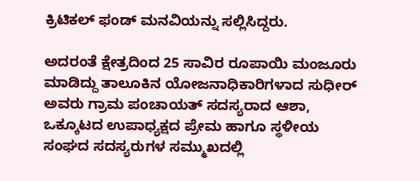ಕ್ರಿಟಿಕಲ್ ಫಂಡ್ ಮನವಿಯನ್ನು ಸಲ್ಲಿಸಿದ್ದರು.

ಅದರಂತೆ ಕ್ಷೇತ್ರದಿಂದ 25 ಸಾವಿರ ರೂಪಾಯಿ ಮಂಜೂರು ಮಾಡಿದ್ದು ತಾಲೂಕಿನ ಯೋಜನಾಧಿಕಾರಿಗಳಾದ ಸುಧೀರ್ ಅವರು ಗ್ರಾಮ ಪಂಚಾಯತ್ ಸದಸ್ಯರಾದ ಆಶಾ, ಒಕ್ಕೂಟದ ಉಪಾಧ್ಯಕ್ಷದ ಪ್ರೇಮ ಹಾಗೂ ಸ್ಥಳೀಯ ಸಂಘದ ಸದಸ್ಯರುಗಳ ಸಮ್ಮುಖದಲ್ಲಿ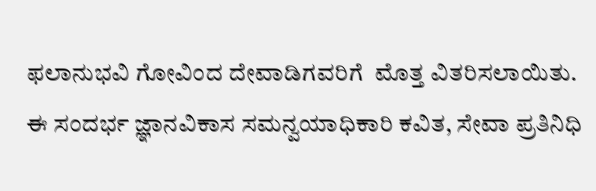ಫಲಾನುಭವಿ ಗೋವಿಂದ ದೇವಾಡಿಗವರಿಗೆ  ಮೊತ್ತ ವಿತರಿಸಲಾಯಿತು. ಈ ಸಂದರ್ಭ ಜ್ಞಾನವಿಕಾಸ ಸಮನ್ವಯಾಧಿಕಾರಿ ಕವಿತ, ಸೇವಾ ಪ್ರತಿನಿಧಿ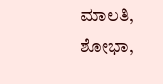ಮಾಲತಿ, ಶೋಭಾ,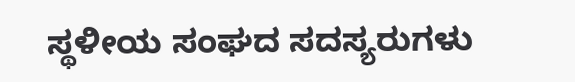ಸ್ಥಳೀಯ ಸಂಘದ ಸದಸ್ಯರುಗಳು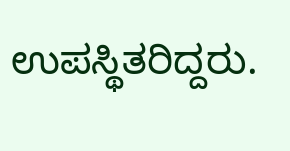ಉಪಸ್ಥಿತರಿದ್ದರು.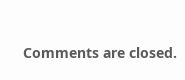Comments are closed.